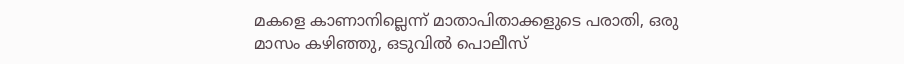മകളെ കാണാനില്ലെന്ന് മാതാപിതാക്കളുടെ പരാതി, ഒരു മാസം കഴിഞ്ഞു, ഒടുവിൽ പൊലീസ്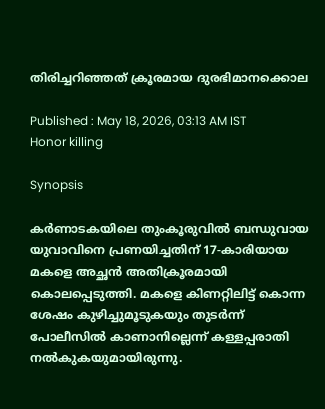തിരിച്ചറിഞ്ഞത് ക്രൂരമായ ദുരഭിമാനക്കൊല

Published : May 18, 2026, 03:13 AM IST
Honor killing

Synopsis

കർണാടകയിലെ തുംകൂരുവിൽ ബന്ധുവായ യുവാവിനെ പ്രണയിച്ചതിന് 17-കാരിയായ മകളെ അച്ഛൻ അതിക്രൂരമായി കൊലപ്പെടുത്തി. മകളെ കിണറ്റിലിട്ട് കൊന്ന ശേഷം കുഴിച്ചുമൂടുകയും തുടർന്ന് പോലീസിൽ കാണാനില്ലെന്ന് കള്ളപ്പരാതി നൽകുകയുമായിരുന്നു.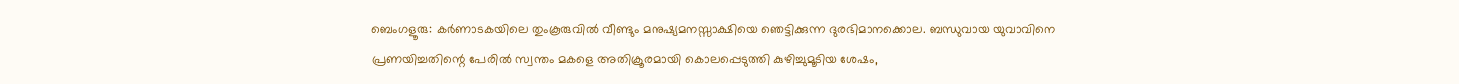ബെംഗളൂരു: കർണാടകയിലെ തുംകൂരുവിൽ വീണ്ടും മനുഷ്യമനസ്സാക്ഷിയെ ഞെട്ടിക്കുന്ന ദുരഭിമാനക്കൊല. ബന്ധുവായ യുവാവിനെ പ്രണയിച്ചതിന്റെ പേരിൽ സ്വന്തം മകളെ അതിക്രൂരമായി കൊലപ്പെടുത്തി കുഴിച്ചുമൂടിയ ശേഷം,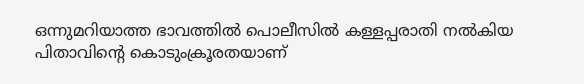ഒന്നുമറിയാത്ത ഭാവത്തിൽ പൊലീസിൽ കള്ളപ്പരാതി നൽകിയ പിതാവിന്റെ കൊടുംക്രൂരതയാണ്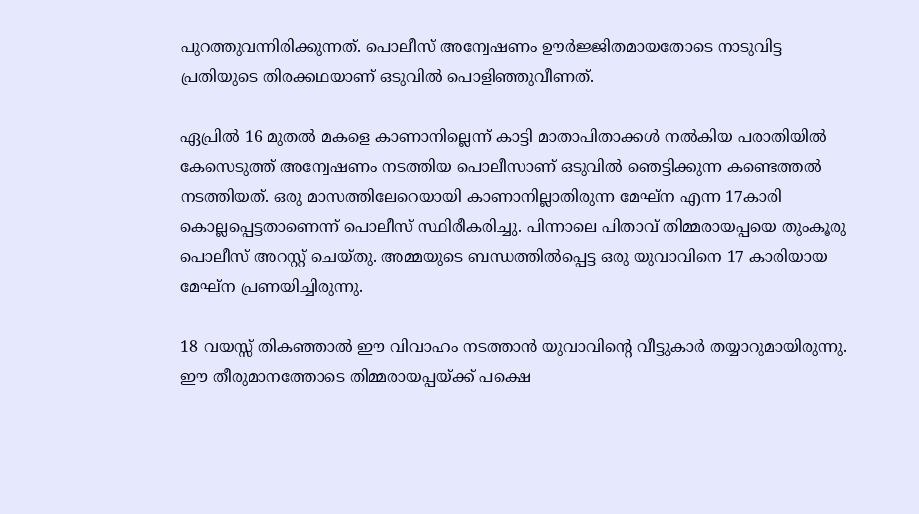പുറത്തുവന്നിരിക്കുന്നത്. പൊലീസ് അന്വേഷണം ഊർജ്ജിതമായതോടെ നാടുവിട്ട പ്രതിയുടെ തിരക്കഥയാണ് ഒടുവിൽ പൊളിഞ്ഞുവീണത്.

ഏപ്രിൽ 16 മുതൽ മകളെ കാണാനില്ലെന്ന് കാട്ടി മാതാപിതാക്കൾ നൽകിയ പരാതിയിൽ കേസെടുത്ത് അന്വേഷണം നടത്തിയ പൊലീസാണ് ഒടുവിൽ ഞെട്ടിക്കുന്ന കണ്ടെത്തൽ നടത്തിയത്. ഒരു മാസത്തിലേറെയായി കാണാനില്ലാതിരുന്ന മേഘ്ന എന്ന 17കാരി കൊല്ലപ്പെട്ടതാണെന്ന് പൊലീസ് സ്ഥിരീകരിച്ചു. പിന്നാലെ പിതാവ് തിമ്മരായപ്പയെ തുംകൂരു പൊലീസ് അറസ്റ്റ് ചെയ്തു. അമ്മയുടെ ബന്ധത്തിൽപ്പെട്ട ഒരു യുവാവിനെ 17 കാരിയായ മേഘ്ന പ്രണയിച്ചിരുന്നു.

18 വയസ്സ് തികഞ്ഞാൽ ഈ വിവാഹം നടത്താൻ യുവാവിന്റെ വീട്ടുകാർ തയ്യാറുമായിരുന്നു. ഈ തീരുമാനത്തോടെ തിമ്മരായപ്പയ്ക്ക് പക്ഷെ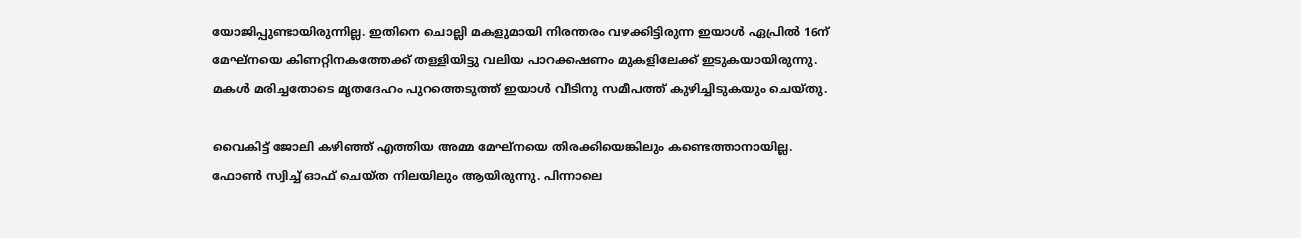യോജിപ്പുണ്ടായിരുന്നില്ല. ഇതിനെ ചൊല്ലി മകളുമായി നിരന്തരം വഴക്കിട്ടിരുന്ന ഇയാൾ ഏപ്രിൽ 16ന് മേഘ്നയെ കിണറ്റിനകത്തേക്ക് തള്ളിയിട്ടു വലിയ പാറക്കഷണം മുകളിലേക്ക് ഇടുകയായിരുന്നു. മകൾ മരിച്ചതോടെ മൃതദേഹം പുറത്തെടുത്ത് ഇയാൾ വീടിനു സമീപത്ത് കുഴിച്ചിടുകയും ചെയ്തു.

വൈകിട്ട് ജോലി കഴിഞ്ഞ് എത്തിയ അമ്മ മേഘ്നയെ തിരക്കിയെങ്കിലും കണ്ടെത്താനായില്ല. ഫോൺ സ്വിച്ച് ഓഫ് ചെയ്ത നിലയിലും ആയിരുന്നു. പിന്നാലെ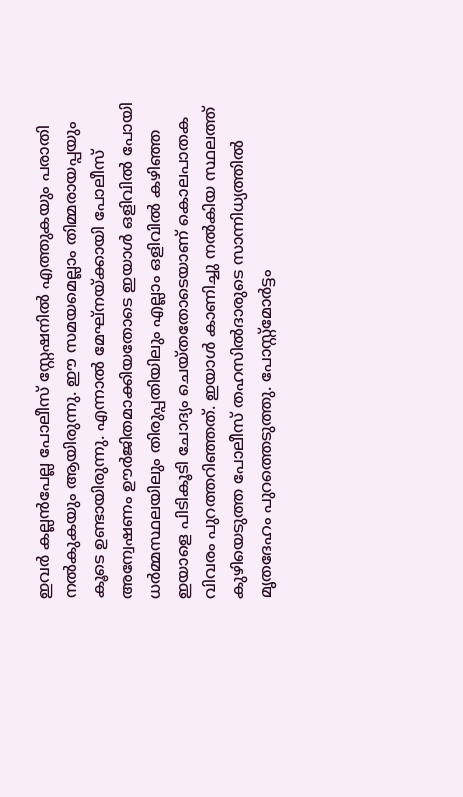ഇവർ കല്ലൻപേല്ല പോലീസ് സ്റ്റേഷനിൽ എത്തുകയും പരാതി നൽകുകയും ആയിരുന്നു. ഈ സമയമെല്ലാം തിമ്മരായപ്പയും കൂടെ ഉണ്ടായിരുന്നു. എന്നാൽ മേഘ്നയ്ക്കായി പോലീസ് അന്വേഷണം ഊർജിതമാക്കിയതോടെ ഇയാൾ ഒളിവിൽ പോയി ധർമ്മസ്ഥലയിലും തിരുപ്പതിയിലും എല്ലാം ഒളിവിൽ കഴിഞ്ഞ ഇയാളെ പിടികൂടി ചോദ്യം ചെയ്തതോടെയാണ് കൊലപാതക വിവരം പുറത്തറിഞ്ഞത്. ഇയാൾ കാണിച്ചു നൽകിയ സ്ഥലത്ത് കുഴിയെടുത്ത പോലീസ് തഹസിൽദാരുടെ സാന്നിധ്യത്തിൽ മൃതദേഹം പുറത്തെടുത്തു. പോസ്റ്റ്മോർട്ടം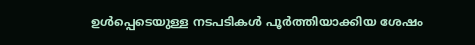ഉൾപ്പെടെയുള്ള നടപടികൾ പൂർത്തിയാക്കിയ ശേഷം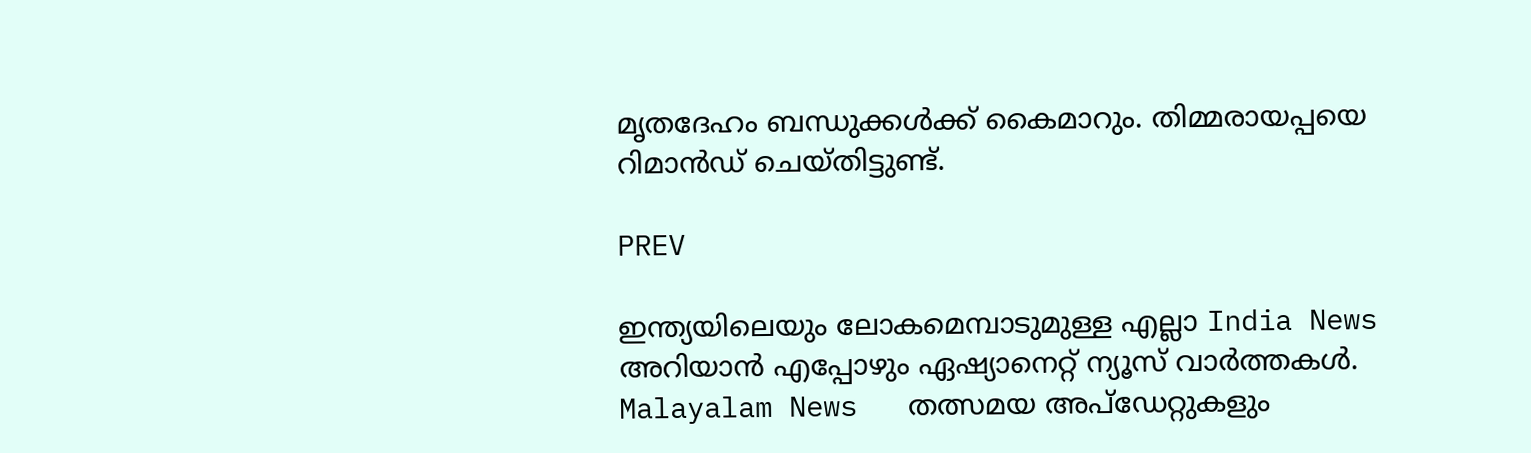മൃതദേഹം ബന്ധുക്കൾക്ക് കൈമാറും. തിമ്മരായപ്പയെ റിമാൻഡ് ചെയ്തിട്ടുണ്ട്.

PREV

ഇന്ത്യയിലെയും ലോകമെമ്പാടുമുള്ള എല്ലാ India News അറിയാൻ എപ്പോഴും ഏഷ്യാനെറ്റ് ന്യൂസ് വാർത്തകൾ. Malayalam News   തത്സമയ അപ്‌ഡേറ്റുകളും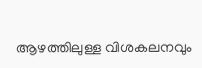ആഴത്തിലുള്ള വിശകലനവും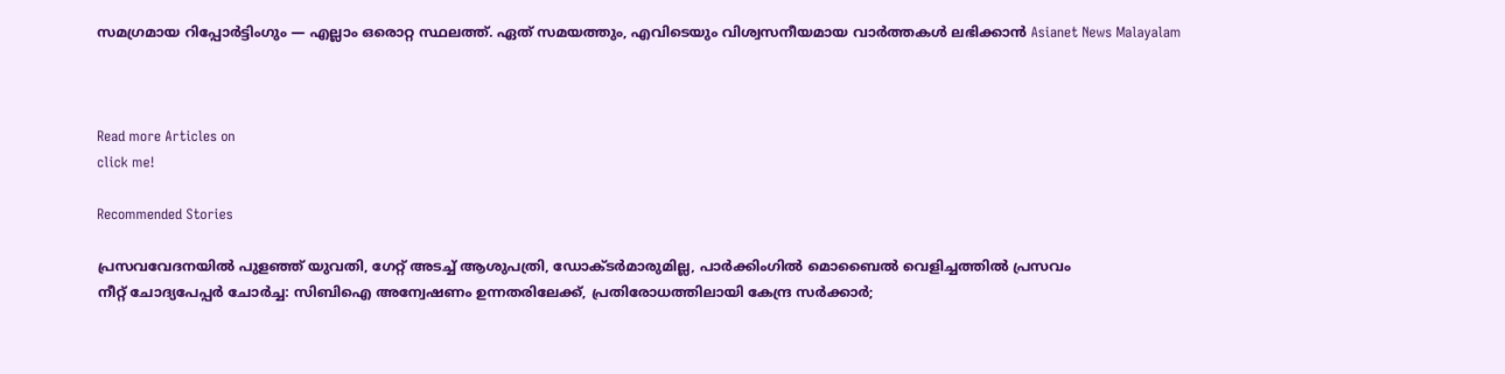സമഗ്രമായ റിപ്പോർട്ടിംഗും — എല്ലാം ഒരൊറ്റ സ്ഥലത്ത്. ഏത് സമയത്തും, എവിടെയും വിശ്വസനീയമായ വാർത്തകൾ ലഭിക്കാൻ Asianet News Malayalam



Read more Articles on
click me!

Recommended Stories

പ്രസവവേദനയിൽ പുളഞ്ഞ് യുവതി, ഗേറ്റ് അടച്ച് ആശുപത്രി, ഡോക്ടർമാരുമില്ല, പാർക്കിംഗിൽ മൊബൈൽ വെളിച്ചത്തിൽ പ്രസവം
നീറ്റ് ചോദ്യപേപ്പർ ചോർച്ച: സിബിഐ അന്വേഷണം ഉന്നതരിലേക്ക്, പ്രതിരോധത്തിലായി കേന്ദ്ര സർക്കാർ;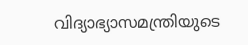വിദ്യാഭ്യാസമന്ത്രിയുടെ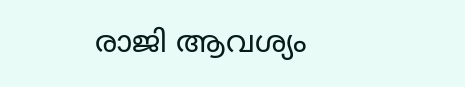രാജി ആവശ്യം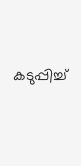കടുപ്പിച്ച്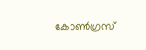കോൺഗ്രസ്